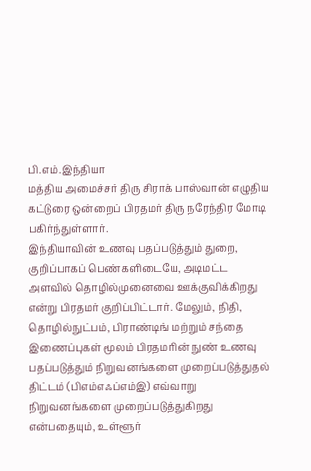பி.எம்.இந்தியா
மத்திய அமைச்சர் திரு சிராக் பாஸ்வான் எழுதிய கட்டுரை ஒன்றைப் பிரதமர் திரு நரேந்திர மோடி பகிர்ந்துள்ளார்.
இந்தியாவின் உணவு பதப்படுத்தும் துறை, குறிப்பாகப் பெண்களிடையே, அடிமட்ட அளவில் தொழில்முனைவை ஊக்குவிக்கிறது என்று பிரதமர் குறிப்பிட்டார். மேலும், நிதி, தொழில்நுட்பம், பிராண்டிங் மற்றும் சந்தை இணைப்புகள் மூலம் பிரதமரின் நுண் உணவு பதப்படுத்தும் நிறுவனங்களை முறைப்படுத்துதல் திட்டம் (பிஎம்எஃப்எம்இ) எவ்வாறு நிறுவனங்களை முறைப்படுத்துகிறது என்பதையும், உள்ளூர்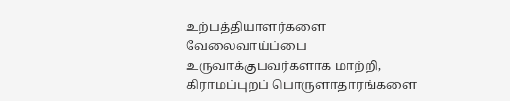உற்பத்தியாளர்களை வேலைவாய்ப்பை உருவாக்குபவர்களாக மாற்றி, கிராமப்புறப் பொருளாதாரங்களை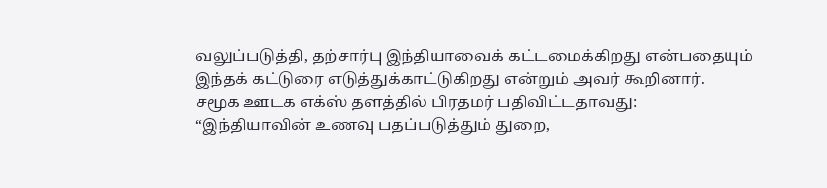வலுப்படுத்தி, தற்சார்பு இந்தியாவைக் கட்டமைக்கிறது என்பதையும் இந்தக் கட்டுரை எடுத்துக்காட்டுகிறது என்றும் அவர் கூறினார்.
சமூக ஊடக எக்ஸ் தளத்தில் பிரதமர் பதிவிட்டதாவது:
“இந்தியாவின் உணவு பதப்படுத்தும் துறை,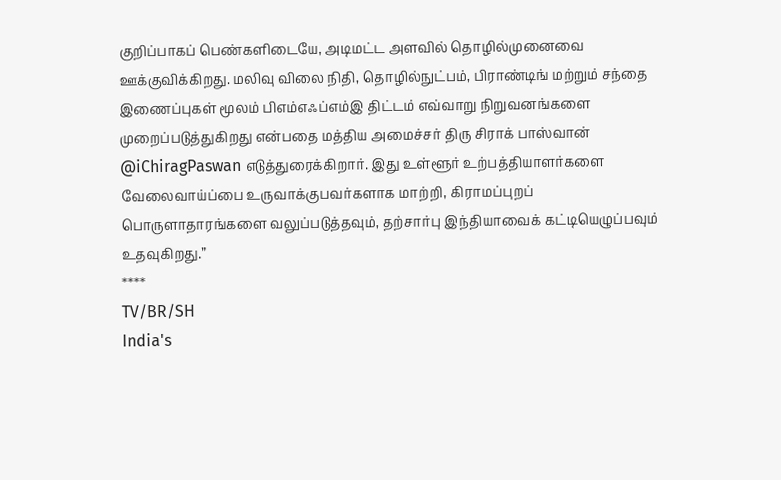குறிப்பாகப் பெண்களிடையே, அடிமட்ட அளவில் தொழில்முனைவை ஊக்குவிக்கிறது. மலிவு விலை நிதி, தொழில்நுட்பம், பிராண்டிங் மற்றும் சந்தை இணைப்புகள் மூலம் பிஎம்எஃப்எம்இ திட்டம் எவ்வாறு நிறுவனங்களை முறைப்படுத்துகிறது என்பதை மத்திய அமைச்சர் திரு சிராக் பாஸ்வான் @iChiragPaswan எடுத்துரைக்கிறார். இது உள்ளூர் உற்பத்தியாளர்களை வேலைவாய்ப்பை உருவாக்குபவர்களாக மாற்றி, கிராமப்புறப் பொருளாதாரங்களை வலுப்படுத்தவும், தற்சார்பு இந்தியாவைக் கட்டியெழுப்பவும் உதவுகிறது.”
****
TV/BR/SH
India's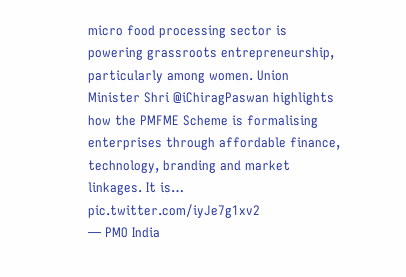micro food processing sector is powering grassroots entrepreneurship, particularly among women. Union Minister Shri @iChiragPaswan highlights how the PMFME Scheme is formalising enterprises through affordable finance, technology, branding and market linkages. It is… pic.twitter.com/iyJe7g1xv2
— PMO India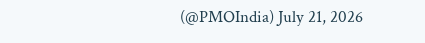(@PMOIndia) July 21, 2026